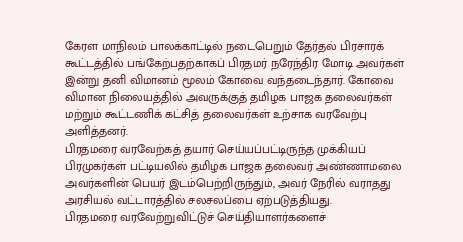கேரள மாநிலம் பாலக்காட்டில் நடைபெறும் தேர்தல் பிரசாரக் கூட்டத்தில் பங்கேற்பதற்காகப் பிரதமர் நரேந்திர மோடி அவர்கள் இன்று தனி விமானம் மூலம் கோவை வந்தடைந்தார். கோவை விமான நிலையத்தில் அவருக்குத் தமிழக பாஜக தலைவர்கள் மற்றும் கூட்டணிக் கட்சித் தலைவர்கள் உற்சாக வரவேற்பு அளித்தனர்.
பிரதமரை வரவேற்கத் தயார் செய்யப்பட்டிருந்த முக்கியப் பிரமுகர்கள் பட்டியலில் தமிழக பாஜக தலைவர் அண்ணாமலை அவர்களின் பெயர் இடம்பெற்றிருந்தும், அவர் நேரில் வராதது அரசியல் வட்டாரத்தில் சலசலப்பை ஏற்படுத்தியது.
பிரதமரை வரவேற்றுவிட்டுச் செய்தியாளர்களைச்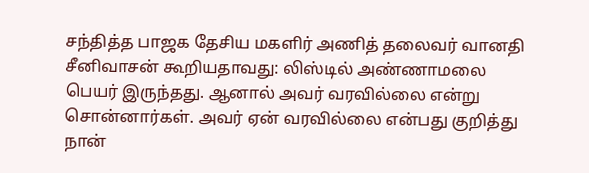சந்தித்த பாஜக தேசிய மகளிர் அணித் தலைவர் வானதி சீனிவாசன் கூறியதாவது: லிஸ்டில் அண்ணாமலை பெயர் இருந்தது. ஆனால் அவர் வரவில்லை என்று சொன்னார்கள். அவர் ஏன் வரவில்லை என்பது குறித்து நான்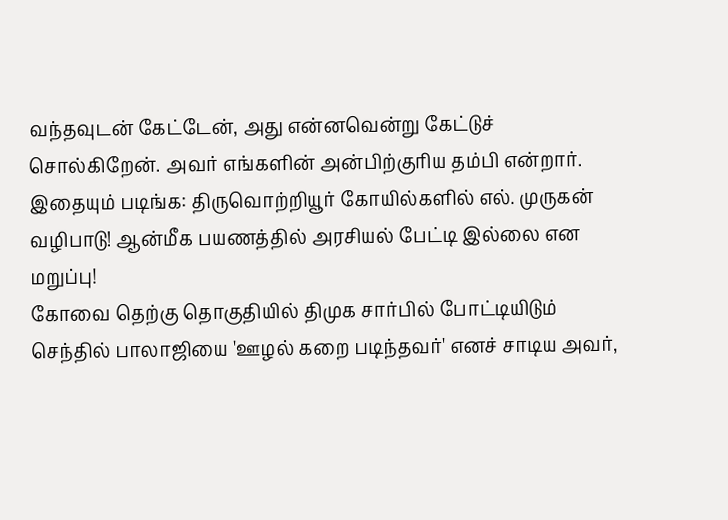வந்தவுடன் கேட்டேன், அது என்னவென்று கேட்டுச் சொல்கிறேன். அவர் எங்களின் அன்பிற்குரிய தம்பி என்றார்.
இதையும் படிங்க: திருவொற்றியூர் கோயில்களில் எல். முருகன் வழிபாடு! ஆன்மீக பயணத்தில் அரசியல் பேட்டி இல்லை என மறுப்பு!
கோவை தெற்கு தொகுதியில் திமுக சார்பில் போட்டியிடும் செந்தில் பாலாஜியை 'ஊழல் கறை படிந்தவர்' எனச் சாடிய அவர்,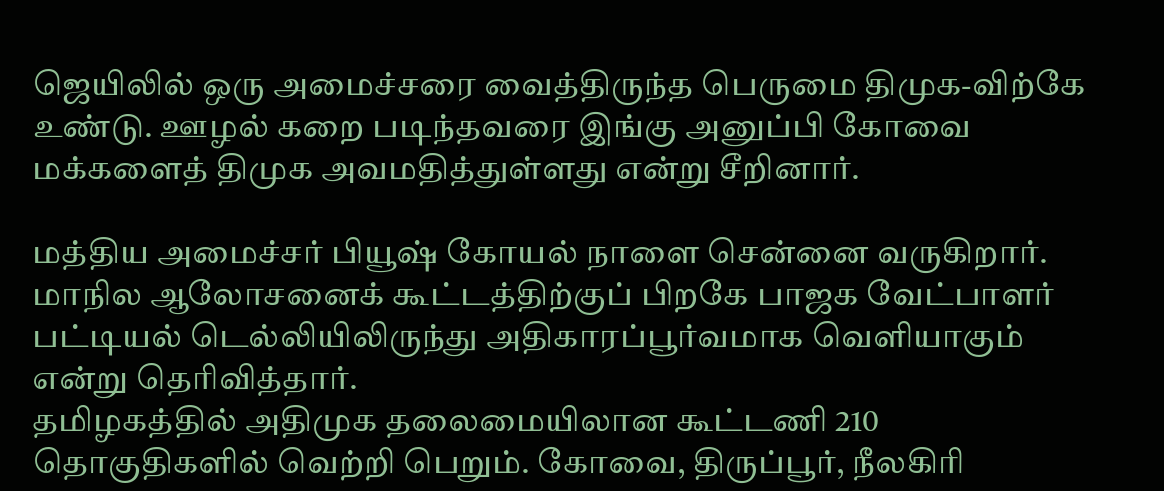ஜெயிலில் ஒரு அமைச்சரை வைத்திருந்த பெருமை திமுக-விற்கே உண்டு. ஊழல் கறை படிந்தவரை இங்கு அனுப்பி கோவை மக்களைத் திமுக அவமதித்துள்ளது என்று சீறினார்.

மத்திய அமைச்சர் பியூஷ் கோயல் நாளை சென்னை வருகிறார். மாநில ஆலோசனைக் கூட்டத்திற்குப் பிறகே பாஜக வேட்பாளர் பட்டியல் டெல்லியிலிருந்து அதிகாரப்பூர்வமாக வெளியாகும் என்று தெரிவித்தார்.
தமிழகத்தில் அதிமுக தலைமையிலான கூட்டணி 210 தொகுதிகளில் வெற்றி பெறும். கோவை, திருப்பூர், நீலகிரி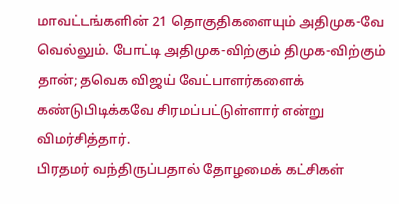மாவட்டங்களின் 21 தொகுதிகளையும் அதிமுக-வே வெல்லும். போட்டி அதிமுக-விற்கும் திமுக-விற்கும் தான்; தவெக விஜய் வேட்பாளர்களைக் கண்டுபிடிக்கவே சிரமப்பட்டுள்ளார் என்று விமர்சித்தார்.
பிரதமர் வந்திருப்பதால் தோழமைக் கட்சிகள்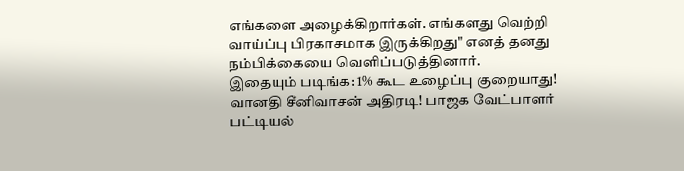எங்களை அழைக்கிறார்கள். எங்களது வெற்றி வாய்ப்பு பிரகாசமாக இருக்கிறது" எனத் தனது நம்பிக்கையை வெளிப்படுத்தினார்.
இதையும் படிங்க: 1% கூட உழைப்பு குறையாது! வானதி சீனிவாசன் அதிரடி! பாஜக வேட்பாளர் பட்டியல்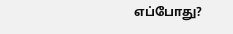எப்போது?